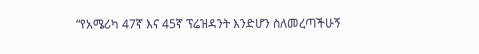“የአሜሪካ 47ኛ እና 45ኛ ፕሬዝዳንት እንድሆን ስለመረጣችሁኝ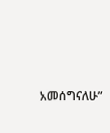አመሰግናለሁ”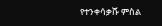የተንቀሳቃሹ ምስል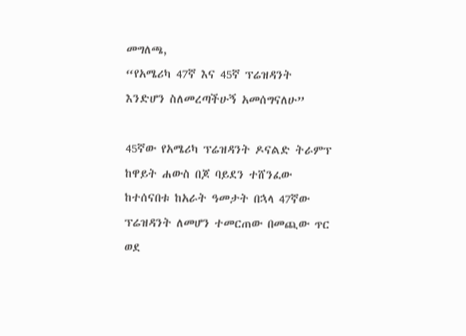መግለጫ,
“የአሜሪካ 47ኛ እና 45ኛ ፕሬዝዳንት እንድሆን ስለመረጣችሁኝ አመሰግናለሁ”

45ኛው የአሜሪካ ፕሬዝዳንት ዶናልድ ትራምፕ ከዋይት ሐውስ በጆ ባይደን ተሸንፈው ከተሰናበቱ ከአራት ዓመታት በኋላ 47ኛው ፕሬዝዳንት ለመሆን ተመርጠው በመጪው ጥር ወደ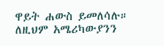ዋይት ሐውስ ይመለሳሉ። ለዚህም አሜሪካውያንን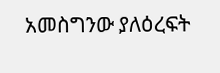አመስግንው ያለዕረፍት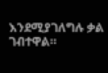እንደሚያገለግሉ ቃል ገብተዋል።